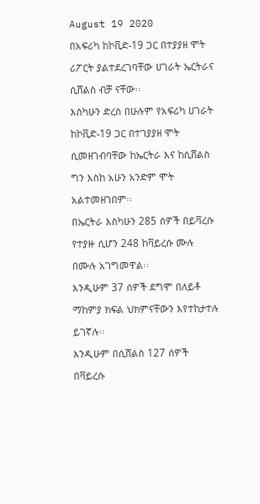August 19 2020
በአፍሪካ ከኮቪድ-19 ጋር በተያያዘ ሞት ሪፖርት ያልተደረገባቸው ሀገራት ኤርትራና ሲሸልስ ብቻ ናቸው፡፡
እስካሁን ድረስ በሁሉም የአፍሪካ ሀገራት ከኮቪድ-19 ጋር በተገያያዘ ሞት ሲመዘገብባቸው ከኤርትራ እና ከሲሸልስ ግን እስከ አሁን አንድም ሞት አልተመዘገበም፡፡
በኤርትራ እስካሁን 285 ሰዎች በይቫረሱ የተያዙ ሲሆን 248 ከቫይረሱ ሙሉ በሙሉ አገግመዋል፡፡
እንዲሁም 37 ሰዎች ደግሞ በለይቶ ማከምያ ክፍል ህክምናቸውን እየተከታተሉ ይገኛሉ፡፡
እንዲሁም በሲሸልስ 127 ሰዎች በቫይረሱ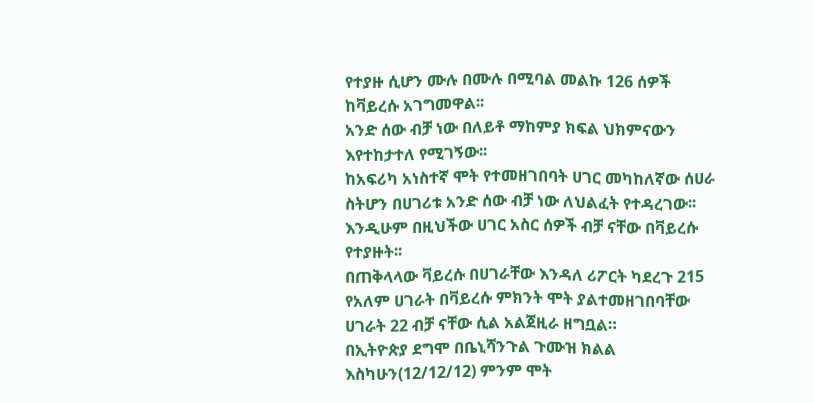የተያዙ ሲሆን ሙሉ በሙሉ በሚባል መልኩ 126 ሰዎች ከቫይረሱ አገግመዋል፡፡
አንድ ሰው ብቻ ነው በለይቶ ማከምያ ክፍል ህክምናውን እየተከታተለ የሚገኝው፡፡
ከአፍሪካ አነስተኛ ሞት የተመዘገበባት ሀገር መካከለኛው ሰሀራ ስትሆን በሀገሪቱ አንድ ሰው ብቻ ነው ለህልፈት የተዳረገው፡፡
እንዲሁም በዚህችው ሀገር አስር ሰዎች ብቻ ናቸው በቫይረሱ የተያዙት፡፡
በጠቅላላው ቫይረሱ በሀገራቸው እንዳለ ሪፖርት ካደረጉ 215 የአለም ሀገራት በቫይረሱ ምክንት ሞት ያልተመዘገበባቸው ሀገራት 22 ብቻ ናቸው ሲል አልጀዚራ ዘግቧል።
በኢትዮጵያ ደግሞ በቤኒሻንጉል ጉሙዝ ክልል እስካሁን(12/12/12) ምንም ሞት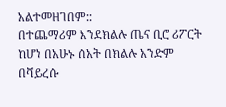አልተመዘገበም::
በተጨማሪም እንደክልሉ ጤና ቢሮ ሪፖርት ከሆነ በአሁኑ ሰአት በክልሉ አንድም በቫይረሱ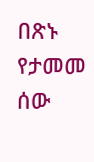በጽኑ የታመመ ሰው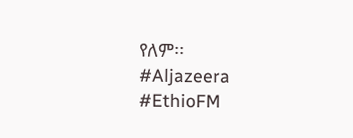የለም፡፡
#Aljazeera
#EthioFM